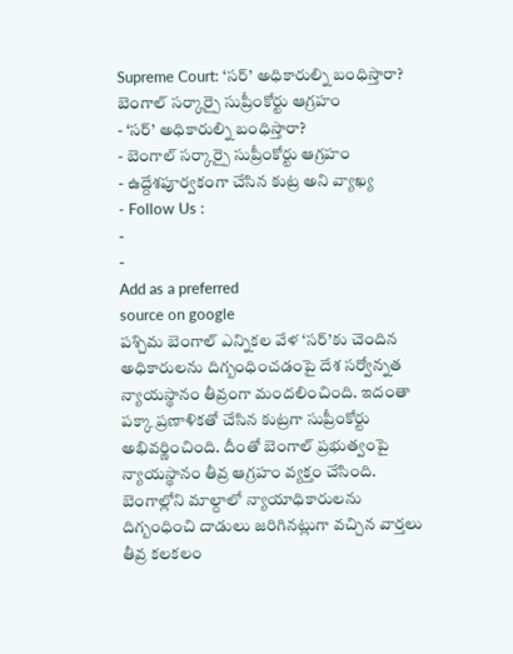Supreme Court: ‘సర్’ అధికారుల్ని బంధిస్తారా? బెంగాల్ సర్కార్పై సుప్రీంకోర్టు ఆగ్రహం
- ‘సర్’ అధికారుల్ని బంధిస్తారా?
- బెంగాల్ సర్కార్పై సుప్రీంకోర్టు ఆగ్రహం
- ఉద్దేశపూర్వకంగా చేసిన కుట్ర అని వ్యాఖ్య
- Follow Us :
-
-
Add as a preferred
source on google
పశ్చిమ బెంగాల్ ఎన్నికల వేళ ‘సర్’కు చెందిన అధికారులను దిగ్బంధించడంపై దేశ సర్వోన్నత న్యాయస్థానం తీవ్రంగా మందలించింది. ఇదంతా పక్కా ప్రణాళికతో చేసిన కుట్రగా సుప్రీంకోర్టు అభివర్ణించింది. దీంతో బెంగాల్ ప్రభుత్వంపై న్యాయస్థానం తీవ్ర ఆగ్రహం వ్యక్తం చేసింది.
బెంగాల్లోని మాల్దాలో న్యాయాధికారులను దిగ్బంధించి దాడులు జరిగినట్లుగా వచ్చిన వార్తలు తీవ్ర కలకలం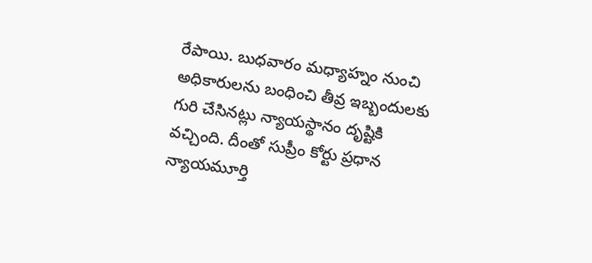రేపాయి. బుధవారం మధ్యాహ్నం నుంచి అధికారులను బంధించి తీవ్ర ఇబ్బందులకు గురి చేసినట్లు న్యాయస్థానం దృష్టికి వచ్చింది. దీంతో సుప్రీం కోర్టు ప్రధాన న్యాయమూర్తి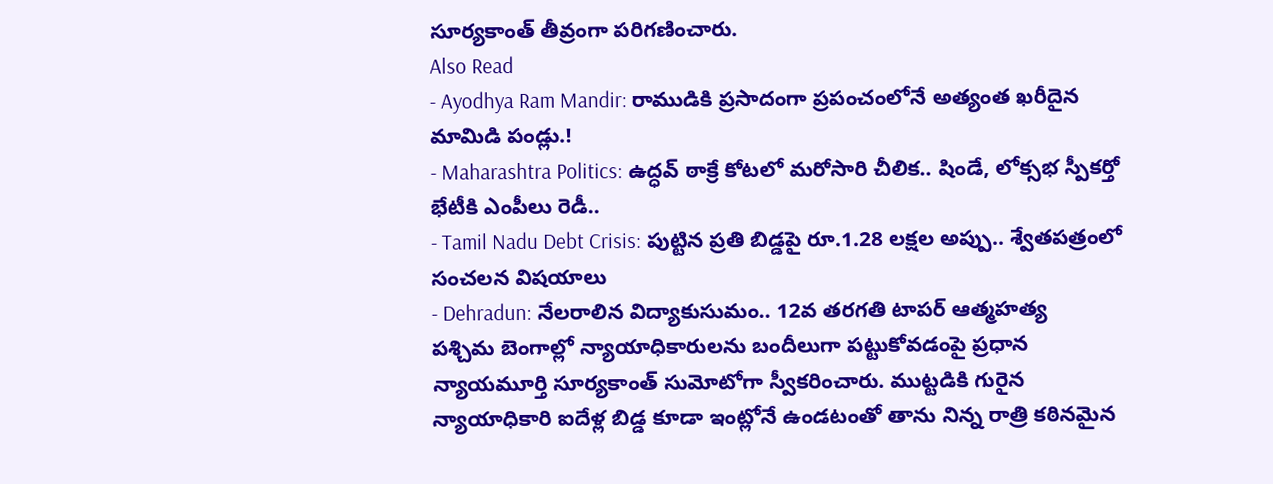సూర్యకాంత్ తీవ్రంగా పరిగణించారు.
Also Read
- Ayodhya Ram Mandir: రాముడికి ప్రసాదంగా ప్రపంచంలోనే అత్యంత ఖరీదైన మామిడి పండ్లు.!
- Maharashtra Politics: ఉద్ధవ్ ఠాక్రే కోటలో మరోసారి చీలిక.. షిండే, లోక్సభ స్పీకర్తో భేటీకి ఎంపీలు రెడీ..
- Tamil Nadu Debt Crisis: పుట్టిన ప్రతి బిడ్డపై రూ.1.28 లక్షల అప్పు.. శ్వేతపత్రంలో సంచలన విషయాలు
- Dehradun: నేలరాలిన విద్యాకుసుమం.. 12వ తరగతి టాపర్ ఆత్మహత్య
పశ్చిమ బెంగాల్లో న్యాయాధికారులను బందీలుగా పట్టుకోవడంపై ప్రధాన న్యాయమూర్తి సూర్యకాంత్ సుమోటోగా స్వీకరించారు. ముట్టడికి గురైన న్యాయాధికారి ఐదేళ్ల బిడ్డ కూడా ఇంట్లోనే ఉండటంతో తాను నిన్న రాత్రి కఠినమైన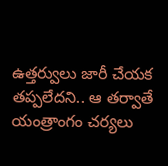ఉత్తర్వులు జారీ చేయక తప్పలేదని.. ఆ తర్వాతే యంత్రాంగం చర్యలు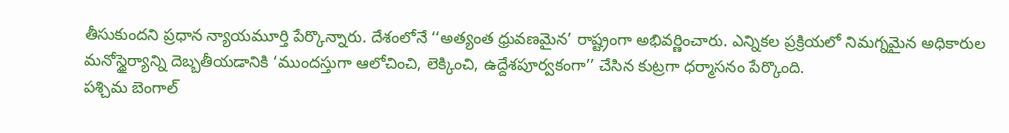తీసుకుందని ప్రధాన న్యాయమూర్తి పేర్కొన్నారు. దేశంలోనే ‘‘అత్యంత ధ్రువణమైన’ రాష్ట్రంగా అభివర్ణించారు. ఎన్నికల ప్రక్రియలో నిమగ్నమైన అధికారుల మనోస్థైర్యాన్ని దెబ్బతీయడానికి ‘ముందస్తుగా ఆలోచించి, లెక్కించి, ఉద్దేశపూర్వకంగా’’ చేసిన కుట్రగా ధర్మాసనం పేర్కొంది.
పశ్చిమ బెంగాల్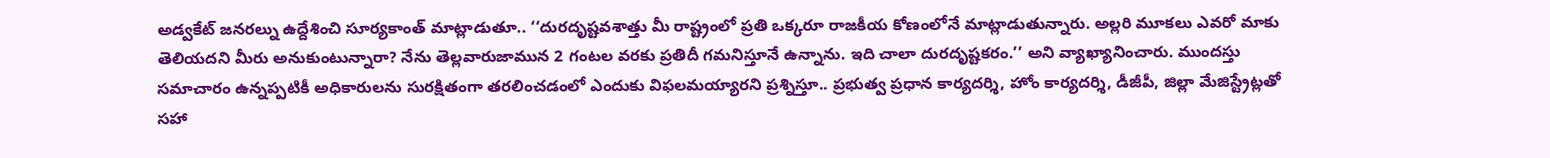అడ్వకేట్ జనరల్ను ఉద్దేశించి సూర్యకాంత్ మాట్లాడుతూ.. ‘‘దురదృష్టవశాత్తు మీ రాష్ట్రంలో ప్రతి ఒక్కరూ రాజకీయ కోణంలోనే మాట్లాడుతున్నారు. అల్లరి మూకలు ఎవరో మాకు తెలియదని మీరు అనుకుంటున్నారా? నేను తెల్లవారుజామున 2 గంటల వరకు ప్రతిదీ గమనిస్తూనే ఉన్నాను. ఇది చాలా దురదృష్టకరం.’’ అని వ్యాఖ్యానించారు. ముందస్తు సమాచారం ఉన్నప్పటికీ అధికారులను సురక్షితంగా తరలించడంలో ఎందుకు విఫలమయ్యారని ప్రశ్నిస్తూ.. ప్రభుత్వ ప్రధాన కార్యదర్శి, హోం కార్యదర్శి, డీజీపీ, జిల్లా మేజిస్ట్రేట్లతో సహా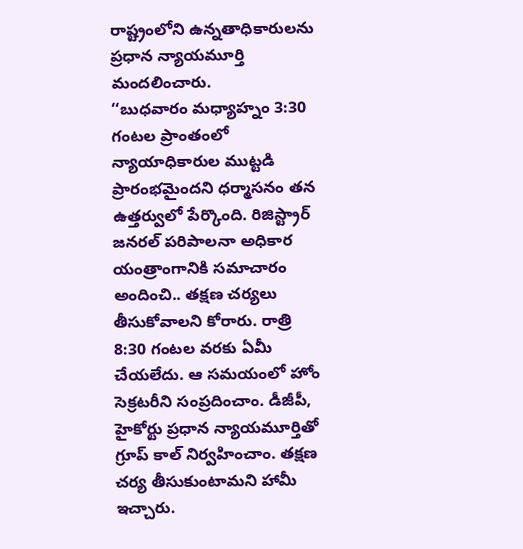రాష్ట్రంలోని ఉన్నతాధికారులను ప్రధాన న్యాయమూర్తి మందలించారు.
‘‘బుధవారం మధ్యాహ్నం 3:30 గంటల ప్రాంతంలో న్యాయాధికారుల ముట్టడి ప్రారంభమైందని ధర్మాసనం తన ఉత్తర్వులో పేర్కొంది. రిజిస్ట్రార్ జనరల్ పరిపాలనా అధికార యంత్రాంగానికి సమాచారం అందించి.. తక్షణ చర్యలు తీసుకోవాలని కోరారు. రాత్రి 8:30 గంటల వరకు ఏమీ చేయలేదు. ఆ సమయంలో హోం సెక్రటరీని సంప్రదించాం. డీజీపీ, హైకోర్టు ప్రధాన న్యాయమూర్తితో గ్రూప్ కాల్ నిర్వహించాం. తక్షణ చర్య తీసుకుంటామని హామీ ఇచ్చారు.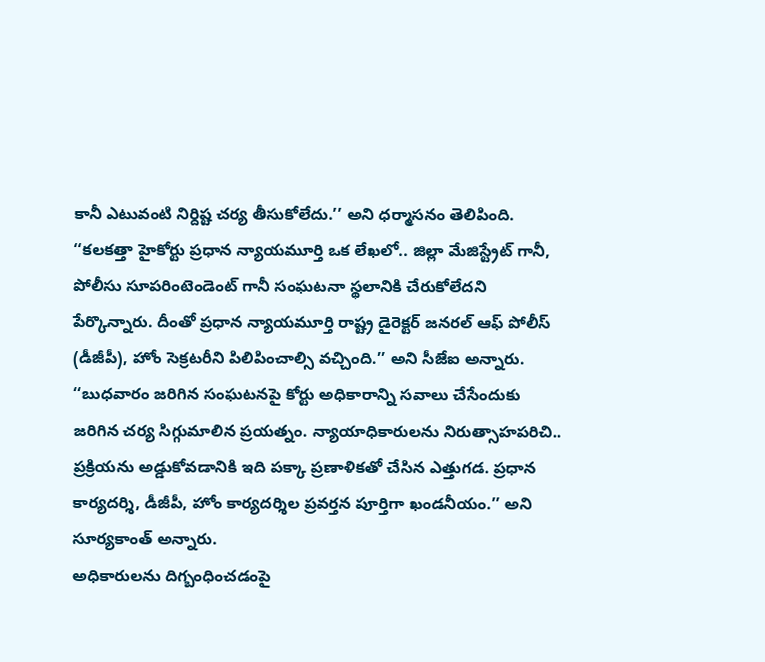కానీ ఎటువంటి నిర్దిష్ట చర్య తీసుకోలేదు.’’ అని ధర్మాసనం తెలిపింది.
‘‘కలకత్తా హైకోర్టు ప్రధాన న్యాయమూర్తి ఒక లేఖలో.. జిల్లా మేజిస్ట్రేట్ గానీ, పోలీసు సూపరింటెండెంట్ గానీ సంఘటనా స్థలానికి చేరుకోలేదని పేర్కొన్నారు. దీంతో ప్రధాన న్యాయమూర్తి రాష్ట్ర డైరెక్టర్ జనరల్ ఆఫ్ పోలీస్ (డీజీపీ), హోం సెక్రటరీని పిలిపించాల్సి వచ్చింది.’’ అని సీజేఐ అన్నారు.
‘‘బుధవారం జరిగిన సంఘటనపై కోర్టు అధికారాన్ని సవాలు చేసేందుకు జరిగిన చర్య సిగ్గుమాలిన ప్రయత్నం. న్యాయాధికారులను నిరుత్సాహపరిచి.. ప్రక్రియను అడ్డుకోవడానికి ఇది పక్కా ప్రణాళికతో చేసిన ఎత్తుగడ. ప్రధాన కార్యదర్శి, డీజీపీ, హోం కార్యదర్శిల ప్రవర్తన పూర్తిగా ఖండనీయం.’’ అని సూర్యకాంత్ అన్నారు.
అధికారులను దిగ్బంధించడంపై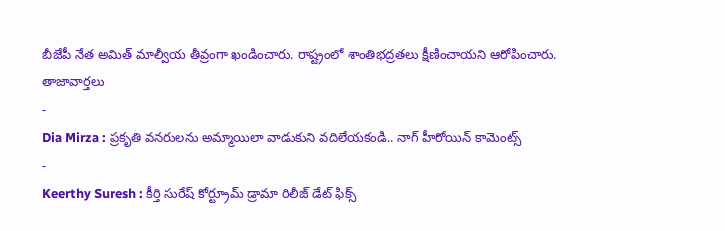బీజేపీ నేత అమిత్ మాల్వీయ తీవ్రంగా ఖండించారు. రాష్ట్రంలో శాంతిభద్రతలు క్షీణించాయని ఆరోపించారు.
తాజావార్తలు
-
Dia Mirza : ప్రకృతి వనరులను అమ్మాయిలా వాడుకుని వదిలేయకండి.. నాగ్ హీరోయిన్ కామెంట్స్
-
Keerthy Suresh : కీర్తి సురేష్ కోర్ట్రూమ్ డ్రామా రిలీజ్ డేట్ ఫిక్స్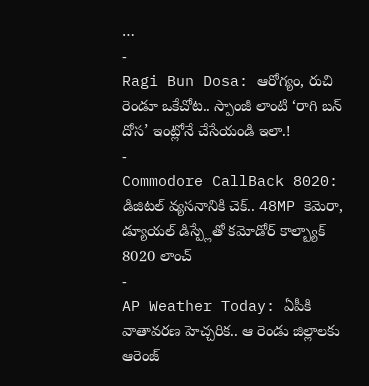…
-
Ragi Bun Dosa: ఆరోగ్యం, రుచి రెండూ ఒకేచోట.. స్పాంజీ లాంటి ‘రాగి బన్ దోస’ ఇంట్లోనే చేసేయండి ఇలా.!
-
Commodore CallBack 8020: డిజిటల్ వ్యసనానికి చెక్.. 48MP కెమెరా, డ్యూయల్ డిస్ప్లేతో కమోడోర్ కాల్బ్యాక్ 8020 లాంచ్
-
AP Weather Today: ఏపీకి వాతావరణ హెచ్చరిక.. ఆ రెండు జిల్లాలకు ఆరెంజ్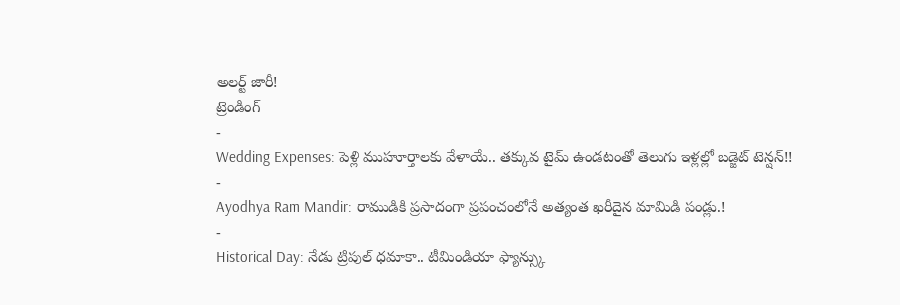అలర్ట్ జారీ!
ట్రెండింగ్
-
Wedding Expenses: పెళ్లి ముహూర్తాలకు వేళాయే.. తక్కువ టైమ్ ఉండటంతో తెలుగు ఇళ్లల్లో బడ్జెట్ టెన్షన్!!
-
Ayodhya Ram Mandir: రాముడికి ప్రసాదంగా ప్రపంచంలోనే అత్యంత ఖరీదైన మామిడి పండ్లు.!
-
Historical Day: నేడు ట్రిపుల్ ధమాకా.. టీమిండియా ఫ్యాన్స్కు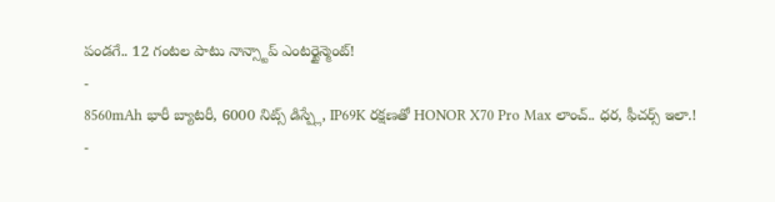పండగే.. 12 గంటల పాటు నాన్స్టాప్ ఎంటర్టైన్మెంట్!
-
8560mAh భారీ బ్యాటరీ, 6000 నిట్స్ డిస్ప్లే, IP69K రక్షణతో HONOR X70 Pro Max లాంచ్.. ధర, ఫీచర్స్ ఇలా.!
-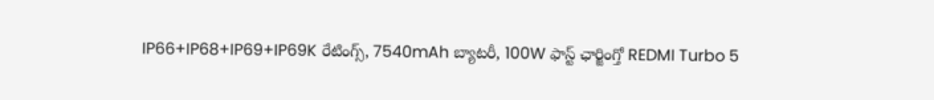IP66+IP68+IP69+IP69K రేటింగ్స్, 7540mAh బ్యాటరీ, 100W ఫాస్ట్ ఛార్జింగ్తో REDMI Turbo 5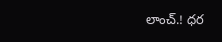లాంచ్.! ధర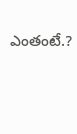ఎంతంటే.?